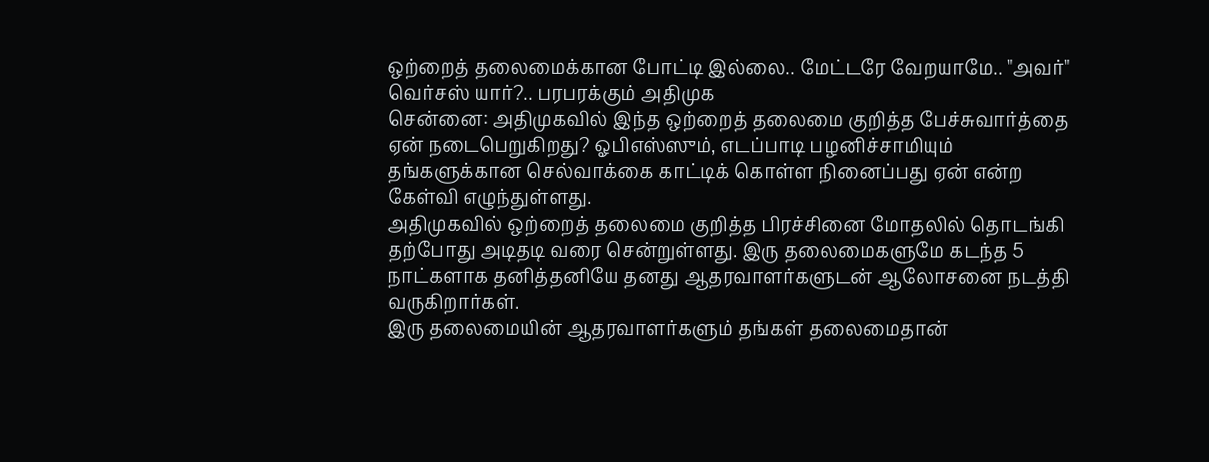ஒற்றைத் தலைமைக்கான போட்டி இல்லை.. மேட்டரே வேறயாமே.. "அவர்" வெர்சஸ் யார்?.. பரபரக்கும் அதிமுக
சென்னை: அதிமுகவில் இந்த ஒற்றைத் தலைமை குறித்த பேச்சுவார்த்தை ஏன் நடைபெறுகிறது? ஓபிஎஸ்ஸும், எடப்பாடி பழனிச்சாமியும் தங்களுக்கான செல்வாக்கை காட்டிக் கொள்ள நினைப்பது ஏன் என்ற கேள்வி எழுந்துள்ளது.
அதிமுகவில் ஒற்றைத் தலைமை குறித்த பிரச்சினை மோதலில் தொடங்கி தற்போது அடிதடி வரை சென்றுள்ளது. இரு தலைமைகளுமே கடந்த 5 நாட்களாக தனித்தனியே தனது ஆதரவாளர்களுடன் ஆலோசனை நடத்தி வருகிறார்கள்.
இரு தலைமையின் ஆதரவாளர்களும் தங்கள் தலைமைதான்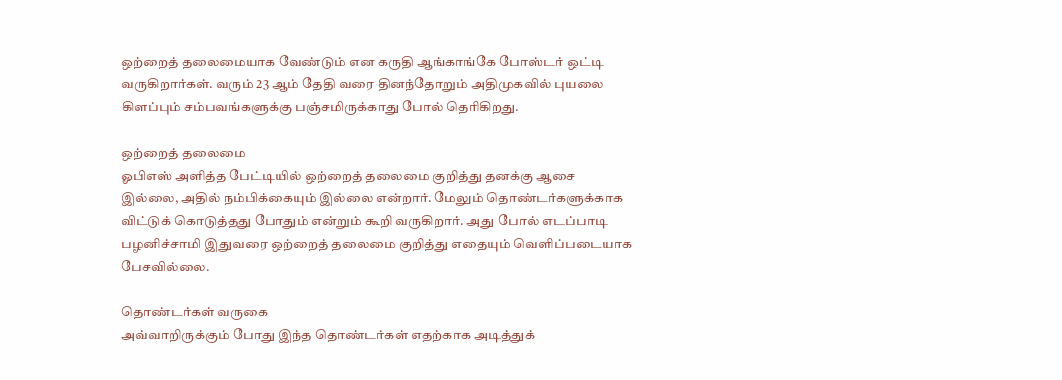ஒற்றைத் தலைமையாக வேண்டும் என கருதி ஆங்காங்கே போஸ்டர் ஒட்டி வருகிறார்கள். வரும் 23 ஆம் தேதி வரை தினந்தோறும் அதிமுகவில் புயலை கிளப்பும் சம்பவங்களுக்கு பஞ்சமிருக்காது போல் தெரிகிறது.

ஒற்றைத் தலைமை
ஓபிஎஸ் அளித்த பேட்டியில் ஒற்றைத் தலைமை குறித்து தனக்கு ஆசை இல்லை, அதில் நம்பிக்கையும் இல்லை என்றார். மேலும் தொண்டர்களுக்காக விட்டுக் கொடுத்தது போதும் என்றும் கூறி வருகிறார். அது போல் எடப்பாடி பழனிச்சாமி இதுவரை ஒற்றைத் தலைமை குறித்து எதையும் வெளிப்படையாக பேசவில்லை.

தொண்டர்கள் வருகை
அவ்வாறிருக்கும் போது இந்த தொண்டர்கள் எதற்காக அடித்துக்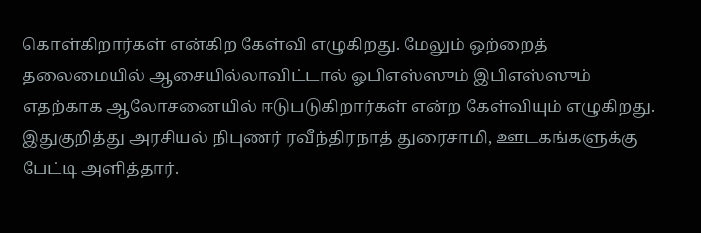கொள்கிறார்கள் என்கிற கேள்வி எழுகிறது. மேலும் ஒற்றைத் தலைமையில் ஆசையில்லாவிட்டால் ஓபிஎஸ்ஸும் இபிஎஸ்ஸும் எதற்காக ஆலோசனையில் ஈடுபடுகிறார்கள் என்ற கேள்வியும் எழுகிறது. இதுகுறித்து அரசியல் நிபுணர் ரவீந்திரநாத் துரைசாமி, ஊடகங்களுக்கு பேட்டி அளித்தார்.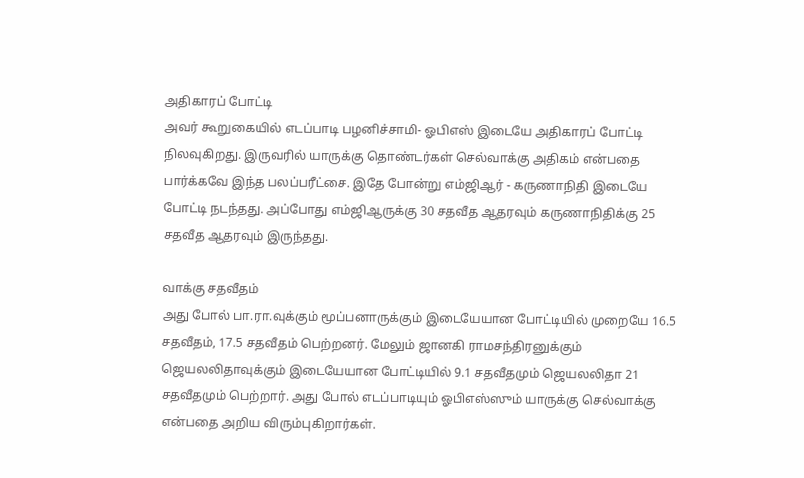அதிகாரப் போட்டி
அவர் கூறுகையில் எடப்பாடி பழனிச்சாமி- ஓபிஎஸ் இடையே அதிகாரப் போட்டி நிலவுகிறது. இருவரில் யாருக்கு தொண்டர்கள் செல்வாக்கு அதிகம் என்பதை பார்க்கவே இந்த பலப்பரீட்சை. இதே போன்று எம்ஜிஆர் - கருணாநிதி இடையே போட்டி நடந்தது. அப்போது எம்ஜிஆருக்கு 30 சதவீத ஆதரவும் கருணாநிதிக்கு 25 சதவீத ஆதரவும் இருந்தது.

வாக்கு சதவீதம்
அது போல் பா.ரா.வுக்கும் மூப்பனாருக்கும் இடையேயான போட்டியில் முறையே 16.5 சதவீதம், 17.5 சதவீதம் பெற்றனர். மேலும் ஜானகி ராமசந்திரனுக்கும் ஜெயலலிதாவுக்கும் இடையேயான போட்டியில் 9.1 சதவீதமும் ஜெயலலிதா 21 சதவீதமும் பெற்றார். அது போல் எடப்பாடியும் ஓபிஎஸ்ஸும் யாருக்கு செல்வாக்கு என்பதை அறிய விரும்புகிறார்கள்.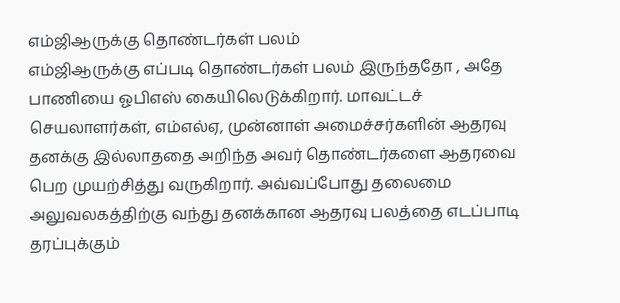எம்ஜிஆருக்கு தொண்டர்கள் பலம்
எம்ஜிஆருக்கு எப்படி தொண்டர்கள் பலம் இருந்ததோ , அதே பாணியை ஓபிஎஸ் கையிலெடுக்கிறார். மாவட்டச் செயலாளர்கள், எம்எல்ஏ, முன்னாள் அமைச்சர்களின் ஆதரவு தனக்கு இல்லாததை அறிந்த அவர் தொண்டர்களை ஆதரவை பெற முயற்சித்து வருகிறார். அவ்வப்போது தலைமை அலுவலகத்திற்கு வந்து தனக்கான ஆதரவு பலத்தை எடப்பாடி தரப்புக்கும்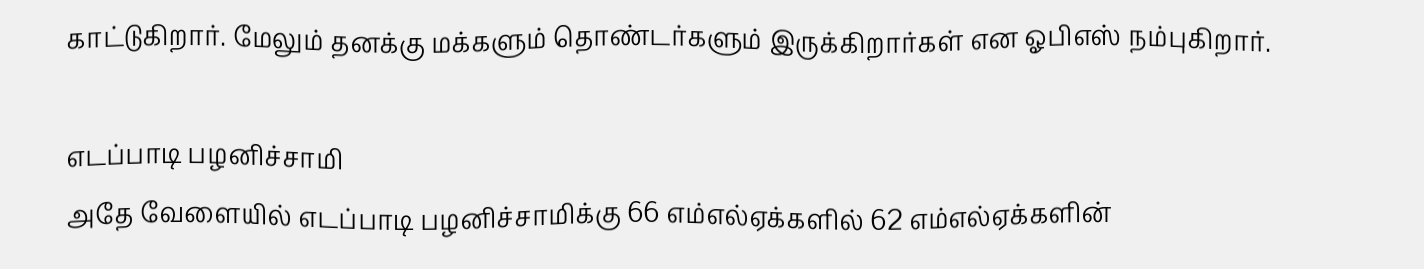காட்டுகிறார். மேலும் தனக்கு மக்களும் தொண்டர்களும் இருக்கிறார்கள் என ஓபிஎஸ் நம்புகிறார்.

எடப்பாடி பழனிச்சாமி
அதே வேளையில் எடப்பாடி பழனிச்சாமிக்கு 66 எம்எல்ஏக்களில் 62 எம்எல்ஏக்களின்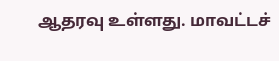ஆதரவு உள்ளது. மாவட்டச்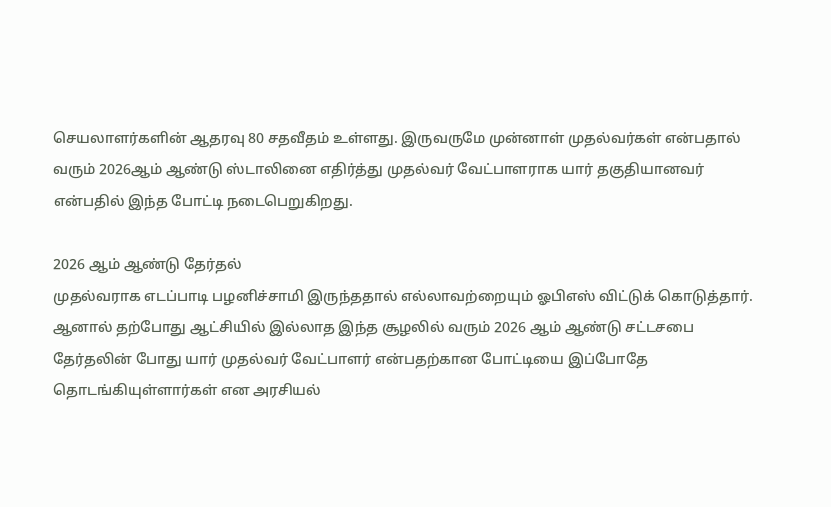செயலாளர்களின் ஆதரவு 80 சதவீதம் உள்ளது. இருவருமே முன்னாள் முதல்வர்கள் என்பதால் வரும் 2026ஆம் ஆண்டு ஸ்டாலினை எதிர்த்து முதல்வர் வேட்பாளராக யார் தகுதியானவர் என்பதில் இந்த போட்டி நடைபெறுகிறது.

2026 ஆம் ஆண்டு தேர்தல்
முதல்வராக எடப்பாடி பழனிச்சாமி இருந்ததால் எல்லாவற்றையும் ஓபிஎஸ் விட்டுக் கொடுத்தார். ஆனால் தற்போது ஆட்சியில் இல்லாத இந்த சூழலில் வரும் 2026 ஆம் ஆண்டு சட்டசபை தேர்தலின் போது யார் முதல்வர் வேட்பாளர் என்பதற்கான போட்டியை இப்போதே தொடங்கியுள்ளார்கள் என அரசியல்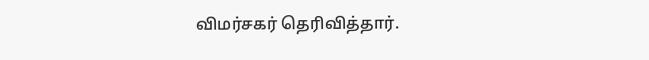விமர்சகர் தெரிவித்தார்.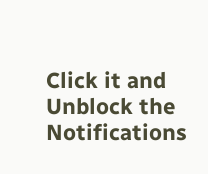Click it and Unblock the Notifications